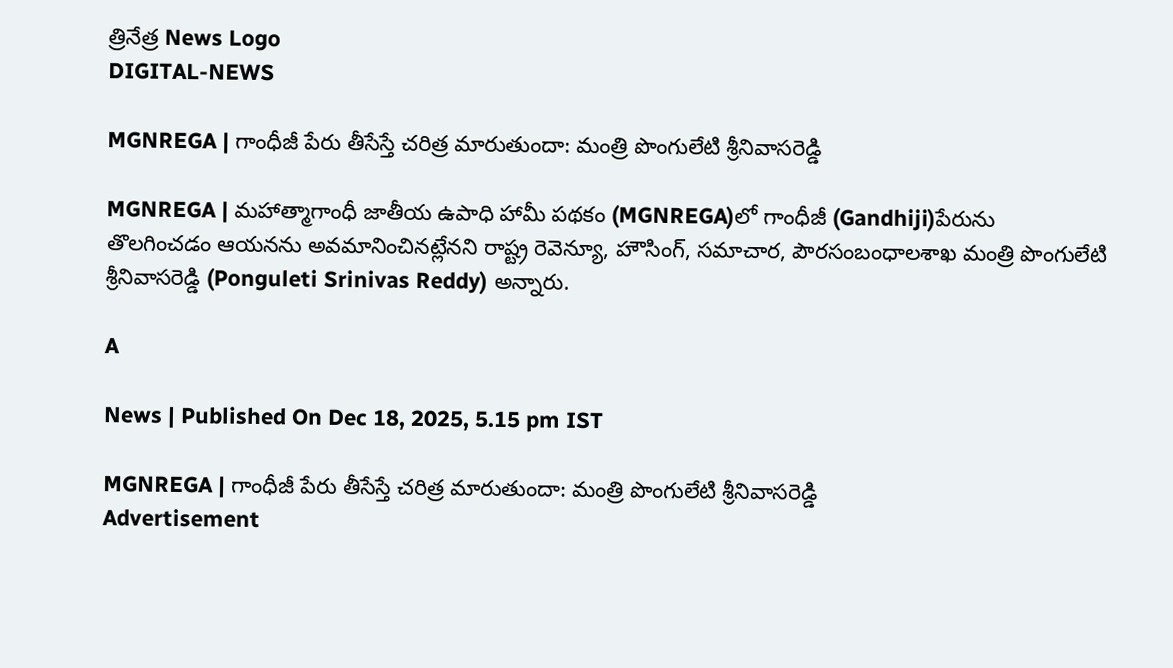త్రినేత్ర News Logo
DIGITAL-NEWS

MGNREGA | గాంధీజీ పేరు తీసేస్తే చరిత్ర మారుతుందా: మంత్రి పొంగులేటి శ్రీనివాసరెడ్డి

MGNREGA | మ‌హాత్మాగాంధీ జాతీయ ఉపాధి హామీ పథకం (MGNREGA)లో గాంధీజీ (Gandhiji)పేరును తొల‌గించ‌డం ఆయ‌న‌ను అవ‌మానించిన‌ట్లేన‌ని రాష్ట్ర రెవెన్యూ, హౌసింగ్, స‌మాచార, పౌర‌సంబంధాల‌శాఖ మంత్రి పొంగులేటి శ్రీనివాసరెడ్డి (Ponguleti Srinivas Reddy) అన్నారు.

A

News | Published On Dec 18, 2025, 5.15 pm IST

MGNREGA | గాంధీజీ పేరు తీసేస్తే చరిత్ర మారుతుందా: మంత్రి పొంగులేటి శ్రీనివాసరెడ్డి
Advertisement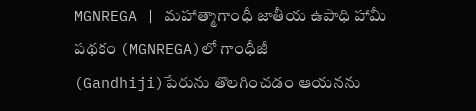MGNREGA | మ‌హాత్మాగాంధీ జాతీయ ఉపాధి హామీ పథకం (MGNREGA)లో గాంధీజీ (Gandhiji)పేరును తొల‌గించ‌డం ఆయ‌న‌ను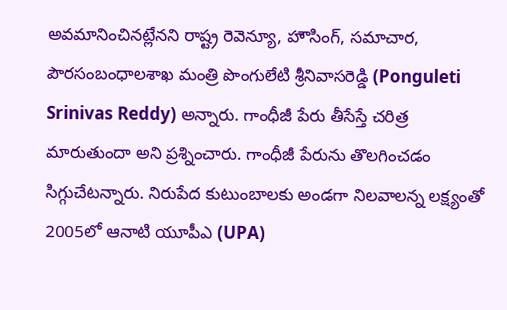అవ‌మానించిన‌ట్లేన‌ని రాష్ట్ర రెవెన్యూ, హౌసింగ్, స‌మాచార, పౌర‌సంబంధాల‌శాఖ మంత్రి పొంగులేటి శ్రీనివాసరెడ్డి (Ponguleti Srinivas Reddy) అన్నారు. గాంధీజీ పేరు తీసేస్తే చ‌రిత్ర మారుతుందా అని ప్ర‌శ్నించారు. గాంధీజీ పేరును తొల‌గించ‌డం సిగ్గుచేట‌న్నారు. నిరుపేద కుటుంబాల‌కు అండ‌గా నిల‌వాల‌న్న ల‌క్ష్యంతో 2005లో ఆనాటి యూపీఎ (UPA)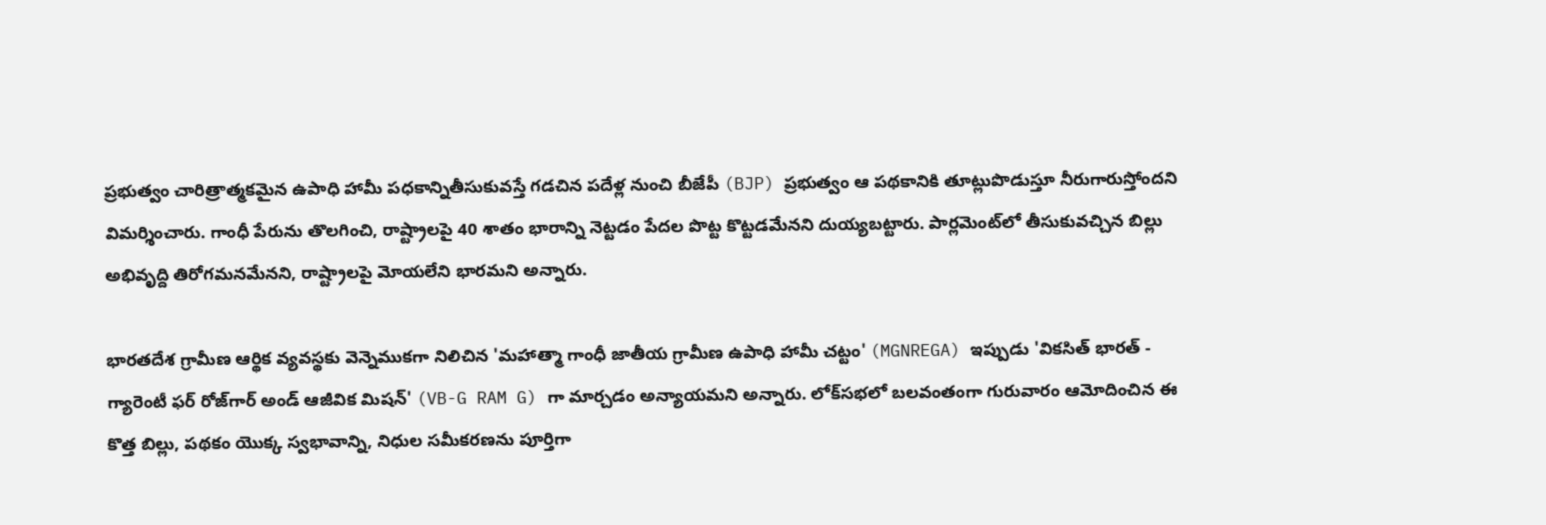ప్ర‌భుత్వం చారిత్రాత్మ‌క‌మైన‌ ఉపాధి హామీ ప‌ధ‌కాన్నితీసుకువ‌స్తే గ‌డ‌చిన ప‌దేళ్ల‌ నుంచి బీజేపీ (BJP) ప్ర‌భుత్వం ఆ ప‌థ‌కానికి తూట్లుపొడుస్తూ నీరుగారుస్తోంద‌ని విమ‌ర్శించారు. గాంధీ పేరును తొలగించి, రాష్ట్రాలపై 40 శాతం భారాన్ని నెట్టడం పేదల పొట్ట కొట్టడమేనని దుయ్య‌బ‌ట్టారు. పార్ల‌మెంట్‌లో తీసుకువ‌చ్చిన బిల్లు అభివృద్ది తిరోగ‌మ‌న‌మేన‌ని, రాష్ట్రాల‌పై మోయ‌లేని భార‌మ‌ని అన్నారు.

భారతదేశ గ్రామీణ ఆర్థిక వ్యవస్థకు వెన్నెముకగా నిలిచిన 'మహాత్మా గాంధీ జాతీయ గ్రామీణ ఉపాధి హామీ చట్టం' (MGNREGA) ఇప్పుడు 'వికసిత్ భారత్ - గ్యారెంటీ ఫర్ రోజ్‌గార్ అండ్ ఆజీవిక మిషన్' (VB-G RAM G) గా మార్చ‌డం అన్యాయ‌మ‌ని అన్నారు. లోక్‌సభలో బ‌ల‌వంతంగా గురువారం ఆమోదించిన ఈ కొత్త బిల్లు, పథకం యొక్క స్వభావాన్ని, నిధుల సమీకరణను పూర్తిగా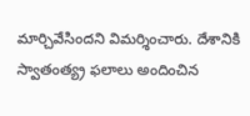మార్చివేసింద‌ని విమ‌ర్శించారు. దేశానికి స్వాతంత్య్ర‌ ఫ‌లాలు అందించిన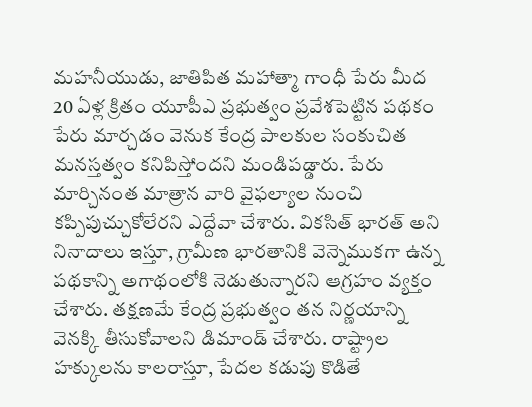మ‌హ‌నీయుడు, జాతిపిత‌ మహాత్మా గాంధీ పేరు మీద 20 ఏళ్ల క్రితం యూపీఎ ప్ర‌భుత్వం ప్ర‌వేశ‌పెట్టిన‌ పథకం పేరు మార్చడం వెనుక కేంద్ర పాలకుల సంకుచిత మనస్తత్వం కనిపిస్తోంద‌ని మండిప‌డ్డారు. పేరు మార్చినంత మాత్రాన వారి వైఫల్యాల నుంచి కప్పిపుచ్చుకోలేరని ఎద్దేవా చేశారు. వికసిత్ భారత్ అని నినాదాలు ఇస్తూ, గ్రామీణ భారతానికి వెన్నెముకగా ఉన్న పథకాన్ని అగాథంలోకి నెడుతున్నారని ఆగ్రహం వ్యక్తం చేశారు. తక్షణమే కేంద్ర ప్రభుత్వం తన నిర్ణయాన్ని వెనక్కి తీసుకోవాలని డిమాండ్ చేశారు. రాష్ట్రాల హక్కులను కాలరాస్తూ, పేదల కడుపు కొడితే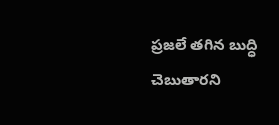ప్రజలే తగిన బుద్ధి చెబుతారని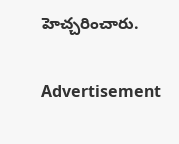హెచ్చరించారు.

Advertisement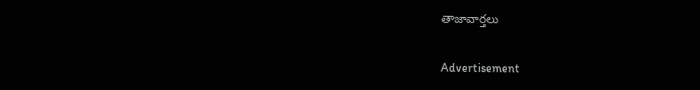తాజావార్తలు

Advertisement